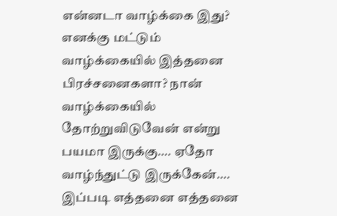என்னடா வாழ்க்கை இது? எனக்கு மட்டும் வாழ்க்கையில் இத்தனை பிரச்சனைகளா? நான் வாழ்க்கையில் தோற்றுவிடுவேன் என்று பயமா இருக்கு…. ஏதோ வாழ்ந்துட்டு இருக்கேன்…. இப்படி எத்தனை எத்தனை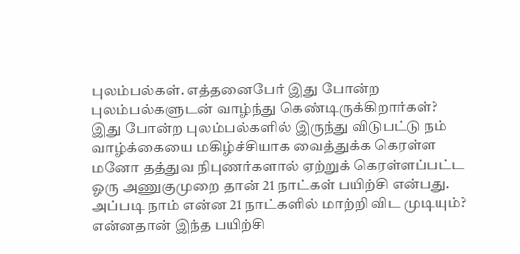புலம்பல்கள். எத்தனைபேர் இது போன்ற புலம்பல்களுடன் வாழ்ந்து கெண்டிருக்கிறார்கள்? இது போன்ற புலம்பல்களில் இருந்து விடுபட்டு நம் வாழ்க்கையை மகிழ்ச்சியாக வைத்துக்க கெரள்ள மனோ தத்துவ நிபுணர்களால் ஏற்றுக் கெரள்ளப்பட்ட ஓரு அணுகுமுறை தான் 21 நாட்கள் பயிற்சி என்பது. அப்படி நாம் என்ன 21 நாட்களில் மாற்றி விட முடியும்? என்னதான் இந்த பயிற்சி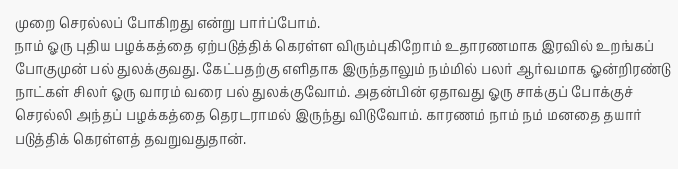முறை செரல்லப் போகிறது என்று பார்ப்போம்.
நாம் ஓரு புதிய பழக்கத்தை ஏற்படுத்திக் கெரள்ள விரும்புகிறோம் உதாரணமாக இரவில் உறங்கப் போகுமுன் பல் துலக்குவது. கேட்பதற்கு எளிதாக இருந்தாலும் நம்மில் பலர் ஆர்வமாக ஓன்றிரண்டு நாட்கள் சிலர் ஓரு வாரம் வரை பல் துலக்குவோம். அதன்பின் ஏதாவது ஓரு சாக்குப் போக்குச் செரல்லி அந்தப் பழக்கத்தை தெரடராமல் இருந்து விடுவோம். காரணம் நாம் நம் மனதை தயார் படுத்திக் கெரள்ளத் தவறுவதுதான்.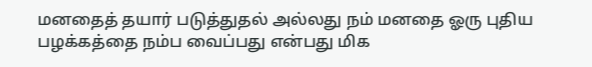மனதைத் தயார் படுத்துதல் அல்லது நம் மனதை ஓரு புதிய பழக்கத்தை நம்ப வைப்பது என்பது மிக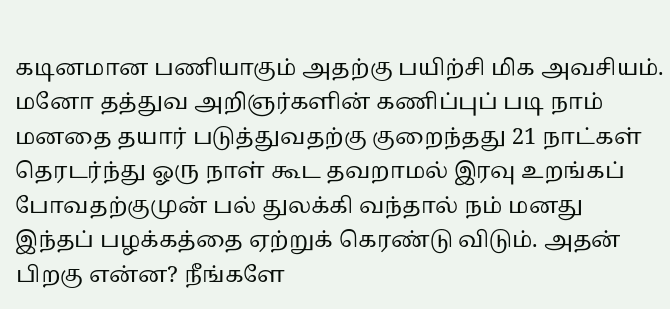கடினமான பணியாகும் அதற்கு பயிற்சி மிக அவசியம். மனோ தத்துவ அறிஞர்களின் கணிப்புப் படி நாம் மனதை தயார் படுத்துவதற்கு குறைந்தது 21 நாட்கள் தெரடர்ந்து ஓரு நாள் கூட தவறாமல் இரவு உறங்கப் போவதற்குமுன் பல் துலக்கி வந்தால் நம் மனது இந்தப் பழக்கத்தை ஏற்றுக் கெரண்டு விடும். அதன் பிறகு என்ன? நீங்களே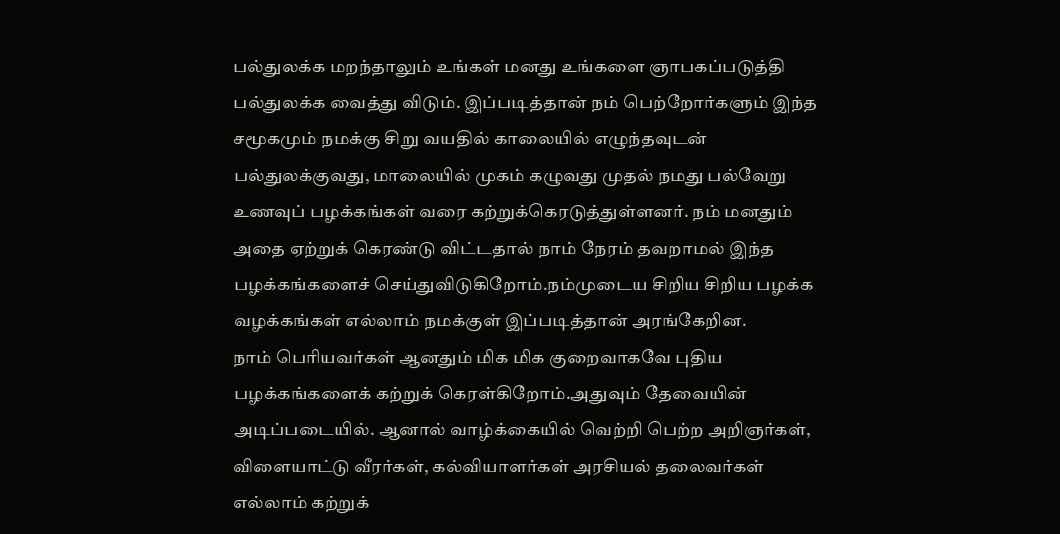பல்துலக்க மறந்தாலும் உங்கள் மனது உங்களை ஞாபகப்படுத்தி பல்துலக்க வைத்து விடும். இப்படித்தான் நம் பெற்றோர்களும் இந்த சமூகமும் நமக்கு சிறு வயதில் காலையில் எழுந்தவுடன் பல்துலக்குவது, மாலையில் முகம் கழுவது முதல் நமது பல்வேறு உணவுப் பழக்கங்கள் வரை கற்றுக்கெரடுத்துள்ளனர். நம் மனதும் அதை ஏற்றுக் கெரண்டு விட்டதால் நாம் நேரம் தவறாமல் இந்த பழக்கங்களைச் செய்துவிடுகிறோம்.நம்முடைய சிறிய சிறிய பழக்க வழக்கங்கள் எல்லாம் நமக்குள் இப்படித்தான் அரங்கேறின.
நாம் பெரியவர்கள் ஆனதும் மிக மிக குறைவாகவே புதிய பழக்கங்களைக் கற்றுக் கெரள்கிறோம்.அதுவும் தேவையின் அடிப்படையில். ஆனால் வாழ்க்கையில் வெற்றி பெற்ற அறிஞர்கள், விளையாட்டு வீரர்கள், கல்வியாளர்கள் அரசியல் தலைவர்கள் எல்லாம் கற்றுக்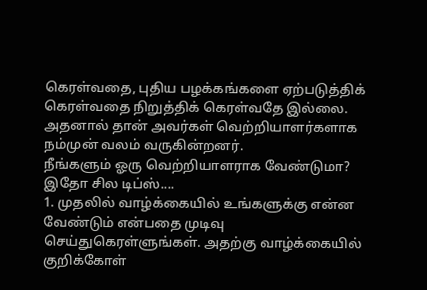கெரள்வதை, புதிய பழக்கங்களை ஏற்படுத்திக் கெரள்வதை நிறுத்திக் கெரள்வதே இல்லை. அதனால் தான் அவர்கள் வெற்றியாளர்களாக நம்முன் வலம் வருகின்றனர்.
நீங்களும் ஓரு வெற்றியாளராக வேண்டுமா? இதோ சில டிப்ஸ்....
1. முதலில் வாழ்க்கையில் உங்களுக்கு என்ன வேண்டும் என்பதை முடிவு செய்துகெரள்ளுங்கள். அதற்கு வாழ்க்கையில் குறிக்கோள்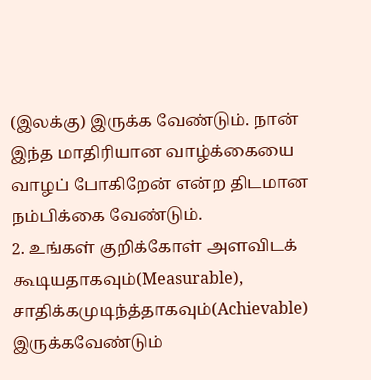(இலக்கு) இருக்க வேண்டும். நான் இந்த மாதிரியான வாழ்க்கையை வாழப் போகிறேன் என்ற திடமான நம்பிக்கை வேண்டும்.
2. உங்கள் குறிக்கோள் அளவிடக் கூடியதாகவும்(Measurable), சாதிக்கமுடிந்த்தாகவும்(Achievable) இருக்கவேண்டும்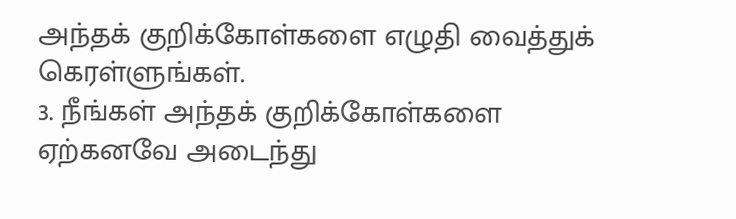அந்தக் குறிக்கோள்களை எழுதி வைத்துக் கெரள்ளுங்கள்.
3. நீங்கள் அந்தக் குறிக்கோள்களை ஏற்கனவே அடைந்து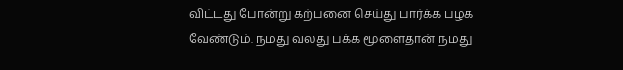விட்டது போன்று கற்பனை செய்து பார்க்க பழக வேண்டும். நமது வலது பக்க மூளைதான் நமது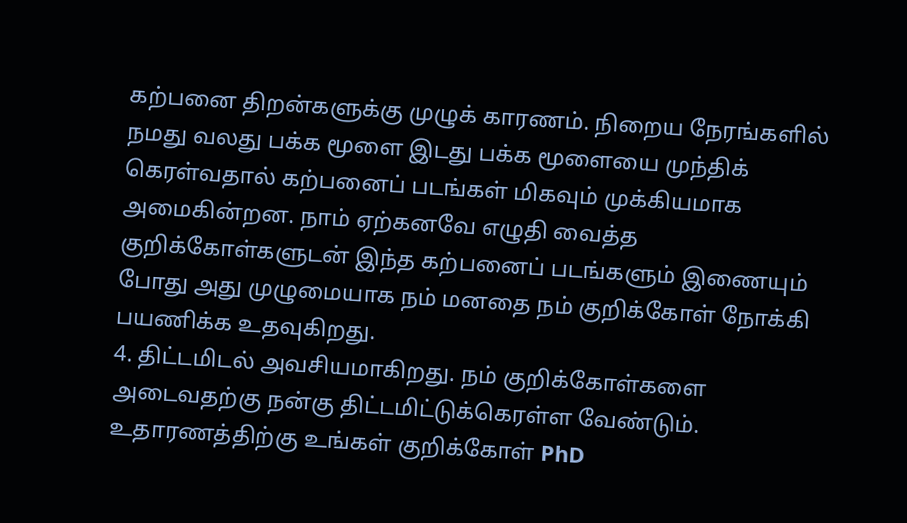கற்பனை திறன்களுக்கு முழுக் காரணம். நிறைய நேரங்களில் நமது வலது பக்க மூளை இடது பக்க மூளையை முந்திக் கெரள்வதால் கற்பனைப் படங்கள் மிகவும் முக்கியமாக அமைகின்றன. நாம் ஏற்கனவே எழுதி வைத்த குறிக்கோள்களுடன் இந்த கற்பனைப் படங்களும் இணையும் போது அது முழுமையாக நம் மனதை நம் குறிக்கோள் நோக்கி பயணிக்க உதவுகிறது.
4. திட்டமிடல் அவசியமாகிறது. நம் குறிக்கோள்களை அடைவதற்கு நன்கு திட்டமிட்டுக்கெரள்ள வேண்டும். உதாரணத்திற்கு உங்கள் குறிக்கோள் PhD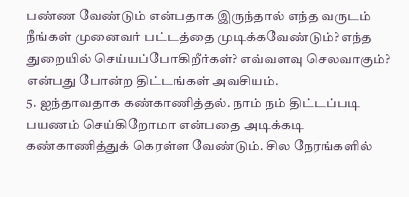பண்ண வேண்டும் என்பதாக இருந்தால் எந்த வருடம் நீங்கள் முனைவர் பட்டத்தை முடிக்கவேண்டும்? எந்த துறையில் செய்யப்போகிறீர்கள்? எவ்வளவு செலவாகும்? என்பது போன்ற திட்டங்கள் அவசியம்.
5. ஐந்தாவதாக கண்காணித்தல். நாம் நம் திட்டப்படி பயணம் செய்கிறோமா என்பதை அடிக்கடி கண்காணித்துக் கெரள்ள வேண்டும். சில நேரங்களில்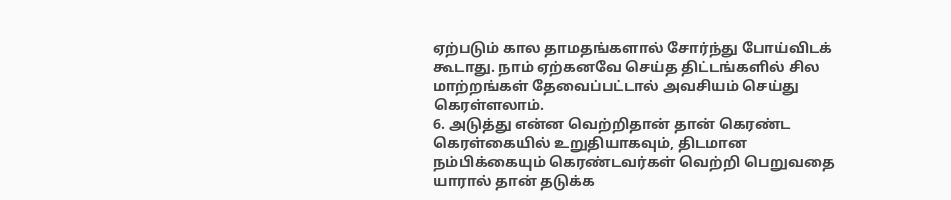ஏற்படும் கால தாமதங்களால் சோர்ந்து போய்விடக் கூடாது. நாம் ஏற்கனவே செய்த திட்டங்களில் சில மாற்றங்கள் தேவைப்பட்டால் அவசியம் செய்து கெரள்ளலாம்.
6. அடுத்து என்ன வெற்றிதான் தான் கெரண்ட கெரள்கையில் உறுதியாகவும், திடமான நம்பிக்கையும் கெரண்டவர்கள் வெற்றி பெறுவதை யாரால் தான் தடுக்க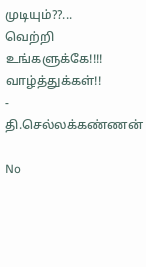முடியும்??...
வெற்றி உங்களுக்கே!!!!
வாழ்த்துக்கள்!!
- தி.செல்லக்கண்ணன்

No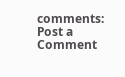comments:
Post a Comment